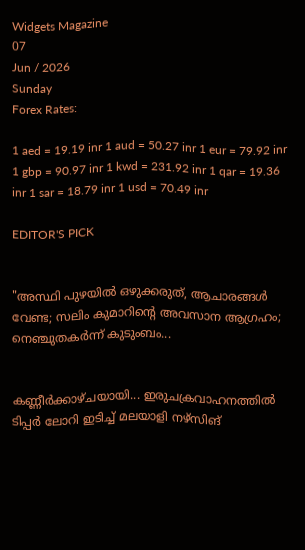Widgets Magazine
07
Jun / 2026
Sunday
Forex Rates:

1 aed = 19.19 inr 1 aud = 50.27 inr 1 eur = 79.92 inr 1 gbp = 90.97 inr 1 kwd = 231.92 inr 1 qar = 19.36 inr 1 sar = 18.79 inr 1 usd = 70.49 inr

EDITOR'S PICK


"അസ്ഥി പുഴയിൽ ഒഴുക്കരുത്, ആചാരങ്ങൾ വേണ്ട; സലിം കുമാറിന്റെ അവസാന ആഗ്രഹം; നെഞ്ചുതകർന്ന് കുടുംബം...


കണ്ണീർക്കാഴ്ചയായി... ഇരുചക്രവാഹനത്തിൽ ടിപ്പർ ലോറി ഇടിച്ച് മലയാളി നഴ്സിങ്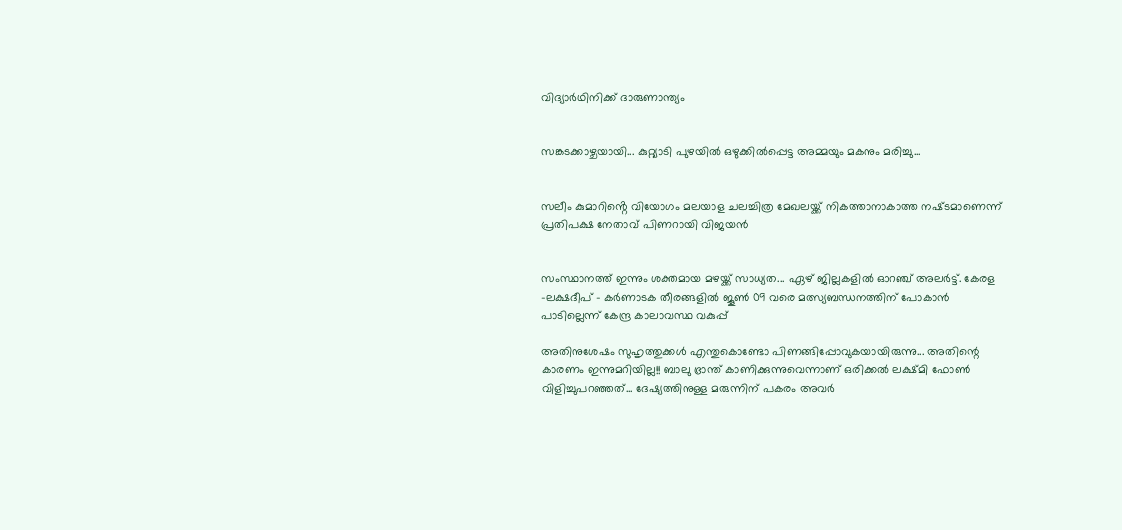വിദ്യാർഥിനിക്ക് ദാരുണാന്ത്യം


സങ്കടക്കാഴ്ചയായി... കുറ്റ്യാടി പുഴയിൽ ഒഴുക്കിൽപ്പെട്ട അമ്മയും മകനും മരിച്ചു...


സലീം കുമാറിൻ്റെ വിയോഗം മലയാള ചലച്ചിത്ര മേഖലയ്ക്ക് നികത്താനാകാത്ത നഷ്‌ടമാണെന്ന് പ്രതിപക്ഷ നേതാവ് പിണറായി വിജയൻ


സംസ്ഥാനത്ത് ഇന്നും ശക്തമായ മഴയ്ക്ക് സാധ്യത... ഏഴ് ജില്ലകളിൽ ഓറഞ്ച് അലർട്ട്. കേരള -ലക്ഷദീപ് - കർണാടക തീരങ്ങളിൽ ജൂൺ 09 വരെ മത്സ്യബന്ധനത്തിന് പോകാൻ പാടില്ലെന്ന് കേന്ദ്ര കാലാവസ്ഥ വകുപ്പ്

അതിനുശേഷം സുഹൃത്തുക്കൾ എന്തുകൊണ്ടോ പിണങ്ങിപ്പോവുകയായിരുന്നു... അതിന്റെ കാരണം ഇന്നുമറിയില്ല!! ബാലു ഭ്രാന്ത് കാണിക്കുന്നുവെന്നാണ് ഒരിക്കല്‍ ലക്ഷ്മി ഫോണ്‍ വിളിച്ചുപറഞ്ഞത്... ദേഷ്യത്തിനുള്ള മരുന്നിന് പകരം അവര്‍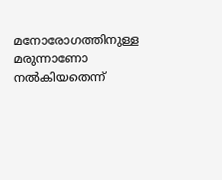മനോരോഗത്തിനുള്ള മരുന്നാണോ നല്‍കിയതെന്ന്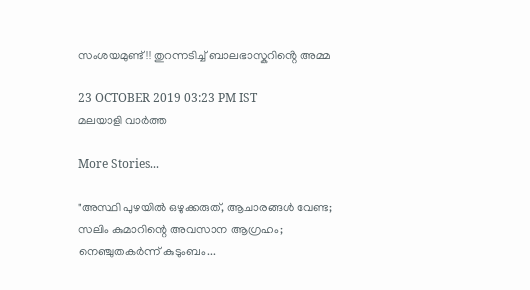സംശയമുണ്ട്!! തുറന്നടിച്ച് ബാലഭാസ്കറിൻ്റെ അമ്മ

23 OCTOBER 2019 03:23 PM IST
മലയാളി വാര്‍ത്ത

More Stories...

"അസ്ഥി പുഴയിൽ ഒഴുക്കരുത്, ആചാരങ്ങൾ വേണ്ട; സലിം കുമാറിന്റെ അവസാന ആഗ്രഹം; നെഞ്ചുതകർന്ന് കുടുംബം...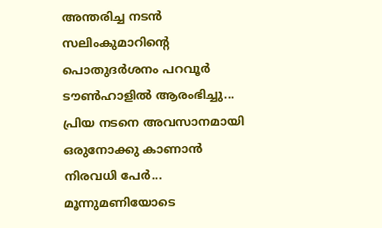അന്തരിച്ച നടൻ സലിംകുമാറിൻ്റെ പൊതുദർശനം പറവൂർ ടൗൺഹാളിൽ ആരംഭിച്ചു... പ്രിയ നടനെ അവസാനമായി ഒരുനോക്കു കാണാൻ നിരവധി പേർ... മൂന്നുമണിയോടെ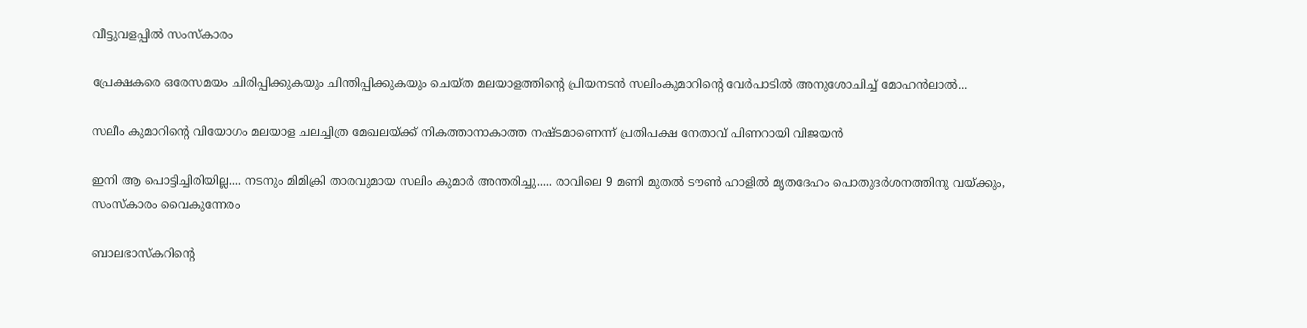വീട്ടുവളപ്പിൽ സംസ്കാരം

പ്രേക്ഷകരെ ഒരേസമയം ചിരിപ്പിക്കുകയും ചിന്തിപ്പിക്കുകയും ചെയ്ത മലയാളത്തിന്റെ പ്രിയനടൻ സലിംകുമാറിന്റെ വേർപാടിൽ അനുശോചിച്ച് മോഹൻലാൽ...

സലീം കുമാറിൻ്റെ വിയോഗം മലയാള ചലച്ചിത്ര മേഖലയ്ക്ക് നികത്താനാകാത്ത നഷ്‌ടമാണെന്ന് പ്രതിപക്ഷ നേതാവ് പിണറായി വിജയൻ

ഇനി ആ പൊട്ടിച്ചിരിയില്ല.... നടനും മിമിക്രി താരവുമായ സലിം കുമാർ അന്തരിച്ചു..... രാവിലെ 9 മണി മുതൽ ടൗൺ ഹാളിൽ മൃതദേഹം പൊതുദർശനത്തിനു വയ്ക്കും, സംസ്കാരം വൈകുന്നേരം

ബാലഭാസ്കറിന്റെ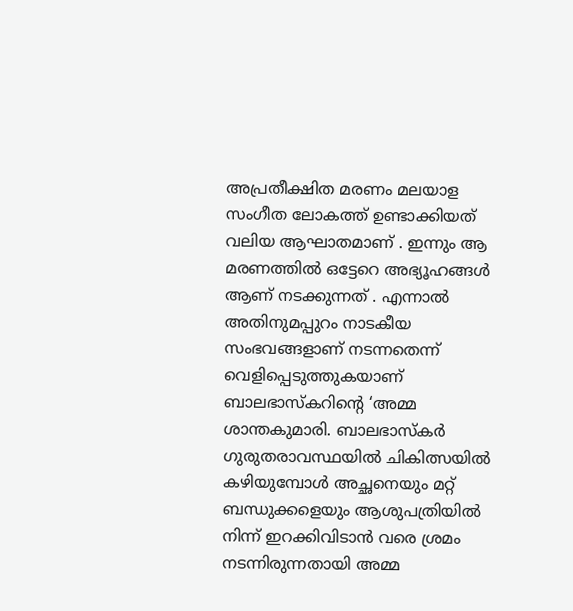അപ്രതീക്ഷിത മരണം മലയാള സംഗീത ലോകത്ത് ഉണ്ടാക്കിയത് വലിയ ആഘാതമാണ് . ഇന്നും ആ മരണത്തിൽ ഒട്ടേറെ അഭ്യൂഹങ്ങൾ ആണ് നടക്കുന്നത് . എന്നാൽ അതിനുമപ്പുറം നാടകീയ സംഭവങ്ങളാണ് നടന്നതെന്ന് വെളിപ്പെടുത്തുകയാണ് ബാലഭാസ്കറിന്റെ ‘അമ്മ ശാന്തകുമാരി. ബാലഭാസ്‌കര്‍ ഗുരുതരാവസ്ഥയില്‍ ചികിത്സയില്‍ കഴിയുമ്പോള്‍ അച്ഛനെയും മറ്റ് ബന്ധുക്കളെയും ആശുപത്രിയില്‍ നിന്ന് ഇറക്കിവിടാന്‍ വരെ ശ്രമം നടന്നിരുന്നതായി അമ്മ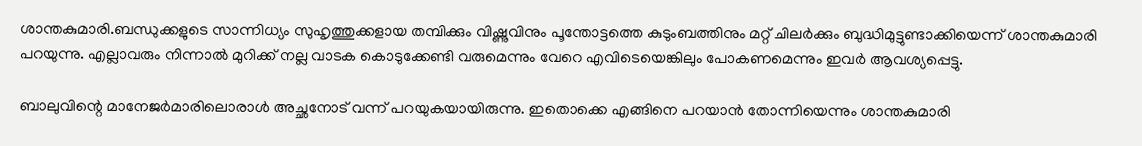ശാന്തകുമാരി.ബന്ധുക്കളുടെ സാന്നിധ്യം സുഹൃത്തുക്കളായ തമ്പിക്കും വിഷ്ണുവിനും പൂന്തോട്ടത്തെ കുടുംബത്തിനും മറ്റ് ചിലര്‍ക്കും ബുദ്ധിമുട്ടുണ്ടാക്കിയെന്ന് ശാന്തകുമാരി പറയുന്നു. എല്ലാവരും നിന്നാല്‍ മുറിക്ക് നല്ല വാടക കൊടുക്കേണ്ടി വരുമെന്നും വേറെ എവിടെയെങ്കിലും പോകണമെന്നും ഇവര്‍ ആവശ്യപ്പെട്ടു.

ബാലുവിന്റെ മാനേജര്‍മാരിലൊരാള്‍ അച്ഛനോട് വന്ന് പറയുകയായിരുന്നു. ഇതൊക്കെ എങ്ങിനെ പറയാന്‍ തോന്നിയെന്നും ശാന്തകുമാരി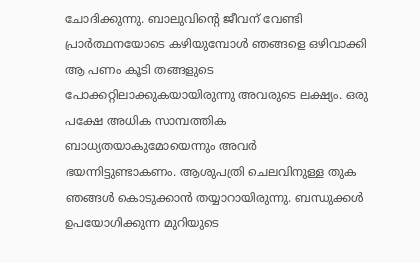ചോദിക്കുന്നു. ബാലുവിന്റെ ജീവന് വേണ്ടി പ്രാര്‍ത്ഥനയോടെ കഴിയുമ്പോള്‍ ഞങ്ങളെ ഒഴിവാക്കി ആ പണം കൂടി തങ്ങളുടെ പോക്കറ്റിലാക്കുകയായിരുന്നു അവരുടെ ലക്ഷ്യം. ഒരു പക്ഷേ അധിക സാമ്പത്തിക ബാധ്യതയാകുമോയെന്നും അവര്‍ ഭയന്നിട്ടുണ്ടാകണം. ആശുപത്രി ചെലവിനുള്ള തുക ഞങ്ങള്‍ കൊടുക്കാന്‍ തയ്യാറായിരുന്നു. ബന്ധുക്കള്‍ ഉപയോഗിക്കുന്ന മുറിയുടെ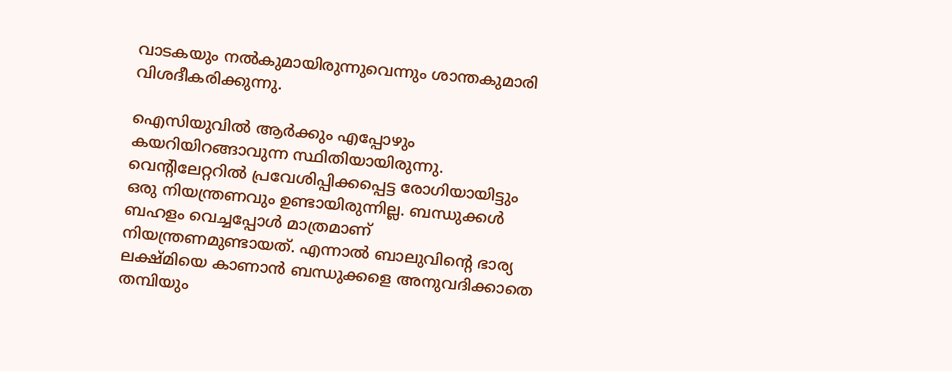വാടകയും നല്‍കുമായിരുന്നുവെന്നും ശാന്തകുമാരി വിശദീകരിക്കുന്നു.

ഐസിയുവില്‍ ആര്‍ക്കും എപ്പോഴും കയറിയിറങ്ങാവുന്ന സ്ഥിതിയായിരുന്നു. വെന്റിലേറ്ററില്‍ പ്രവേശിപ്പിക്കപ്പെട്ട രോഗിയായിട്ടും ഒരു നിയന്ത്രണവും ഉണ്ടായിരുന്നില്ല. ബന്ധുക്കള്‍ ബഹളം വെച്ചപ്പോള്‍ മാത്രമാണ് നിയന്ത്രണമുണ്ടായത്. എന്നാല്‍ ബാലുവിന്റെ ഭാര്യ ലക്ഷ്മിയെ കാണാന്‍ ബന്ധുക്കളെ അനുവദിക്കാതെ തമ്പിയും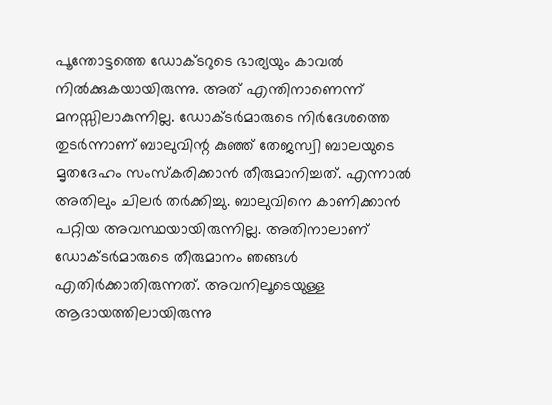പൂന്തോട്ടത്തെ ഡോക്ടറുടെ ഭാര്യയും കാവല്‍ നില്‍ക്കുകയായിരുന്നു. അത് എന്തിനാണെന്ന് മനസ്സിലാകുന്നില്ല. ഡോക്ടര്‍മാരുടെ നിര്‍ദേശത്തെ തുടര്‍ന്നാണ് ബാലുവിന്റ കുഞ്ഞ് തേജസ്വി ബാലയുടെ മൃതദേഹം സംസ്‌കരിക്കാന്‍ തീരുമാനിച്ചത്. എന്നാല്‍ അതിലും ചിലര്‍ തര്‍ക്കിച്ചു. ബാലുവിനെ കാണിക്കാന്‍ പറ്റിയ അവസ്ഥയായിരുന്നില്ല. അതിനാലാണ് ഡോക്ടര്‍മാരുടെ തീരുമാനം ഞങ്ങള്‍ എതിര്‍ക്കാതിരുന്നത്. അവനിലൂടെയുള്ള ആദായത്തിലായിരുന്നു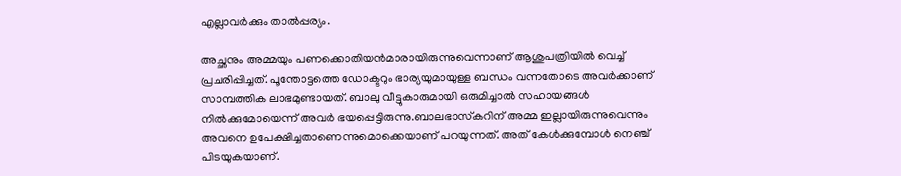എല്ലാവര്‍ക്കും താല്‍പ്പര്യം.

അച്ഛനും അമ്മയും പണക്കൊതിയന്‍മാരായിരുന്നുവെന്നാണ് ആശുപത്രിയില്‍ വെച്ച് പ്രചരിപ്പിച്ചത്. പൂന്തോട്ടത്തെ ഡോക്ടറും ഭാര്യയുമായുള്ള ബന്ധം വന്നതോടെ അവര്‍ക്കാണ് സാമ്പത്തിക ലാഭമുണ്ടായത്. ബാലു വീട്ടുകാരുമായി ഒരുമിച്ചാല്‍ സഹായങ്ങള്‍ നില്‍ക്കുമോയെന്ന് അവര്‍ ഭയപ്പെട്ടിരുന്നു.ബാലഭാസ്‌കറിന് അമ്മ ഇല്ലായിരുന്നുവെന്നും അവനെ ഉപേക്ഷിച്ചതാണെന്നുമൊക്കെയാണ് പറയുന്നത്. അത് കേള്‍ക്കുമ്പോള്‍ നെഞ്ച് പിടയുകയാണ്.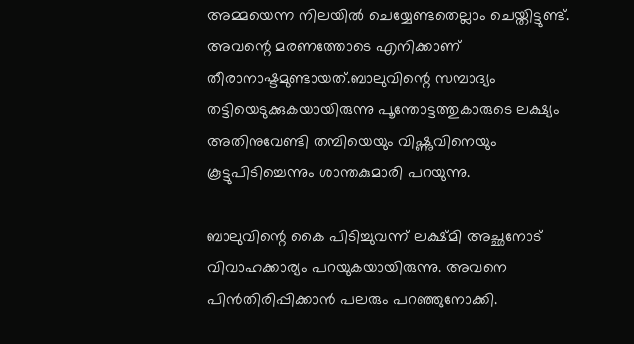അമ്മയെന്ന നിലയില്‍ ചെയ്യേണ്ടതെല്ലാം ചെയ്തിട്ടുണ്ട്. അവന്റെ മരണത്തോടെ എനിക്കാണ് തീരാനാഷ്ടമുണ്ടായത്.ബാലുവിന്റെ സമ്പാദ്യം തട്ടിയെടുക്കുകയായിരുന്നു പൂന്തോട്ടത്തുകാരുടെ ലക്ഷ്യം അതിനുവേണ്ടി തമ്പിയെയും വിഷ്ണുവിനെയും കൂട്ടുപിടിച്ചെന്നും ശാന്തകുമാരി പറയുന്നു.

ബാലുവിന്റെ കൈ പിടിച്ചുവന്ന് ലക്ഷ്മി അച്ഛനോട് വിവാഹക്കാര്യം പറയുകയായിരുന്നു. അവനെ പിന്‍തിരിപ്പിക്കാന്‍ പലരും പറഞ്ഞുനോക്കി.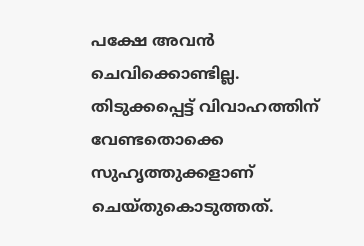പക്ഷേ അവന്‍ ചെവിക്കൊണ്ടില്ല. തിടുക്കപ്പെട്ട് വിവാഹത്തിന് വേണ്ടതൊക്കെ സുഹൃത്തുക്കളാണ് ചെയ്തുകൊടുത്തത്.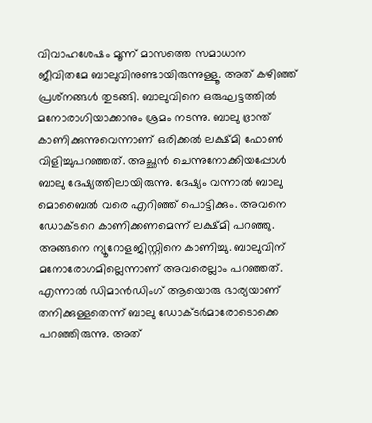വിവാഹശേഷം മൂന്ന് മാസത്തെ സമാധാന ജീവിതമേ ബാലുവിനുണ്ടായിരുന്നുള്ളൂ. അത് കഴിഞ്ഞ് പ്രശ്‌നങ്ങള്‍ തുടങ്ങി. ബാലുവിനെ ഒരുഘട്ടത്തില്‍ മനോരാഗിയാക്കാനും ശ്രമം നടന്നു. ബാലു ഭ്രാന്ത് കാണിക്കുന്നുവെന്നാണ് ഒരിക്കല്‍ ലക്ഷ്മി ഫോണ്‍ വിളിച്ചുപറഞ്ഞത്. അച്ഛന്‍ ചെന്നുനോക്കിയപ്പോള്‍ ബാലു ദേഷ്യത്തിലായിരുന്നു. ദേഷ്യം വന്നാല്‍ ബാലു മൊബൈല്‍ വരെ എറിഞ്ഞ് പൊട്ടിക്കും. അവനെ ഡോക്ടറെ കാണിക്കണമെന്ന് ലക്ഷ്മി പറഞ്ഞു. അങ്ങനെ ന്യൂറോളജിസ്റ്റിനെ കാണിച്ചു. ബാലുവിന് മനോരോഗമില്ലെന്നാണ് അവരെല്ലാം പറഞ്ഞത്. എന്നാല്‍ ഡിമാന്‍ഡിംഗ് ആയൊരു ഭാര്യയാണ് തനിക്കുള്ളതെന്ന് ബാലു ഡോക്ടര്‍മാരോടൊക്കെ പറഞ്ഞിരുന്നു. അത്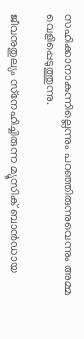സഹിക്കാനാകുന്നില്ലെന്നും പറഞ്ഞിരുന്നുവെന്നും അമ്മ വെളിപ്പെടുത്തുന്നു.

ജീവനുതുല്യം സ്‌നേഹിച്ചിരുന്ന മ്യൂസിക് ബാന്‍ഡായ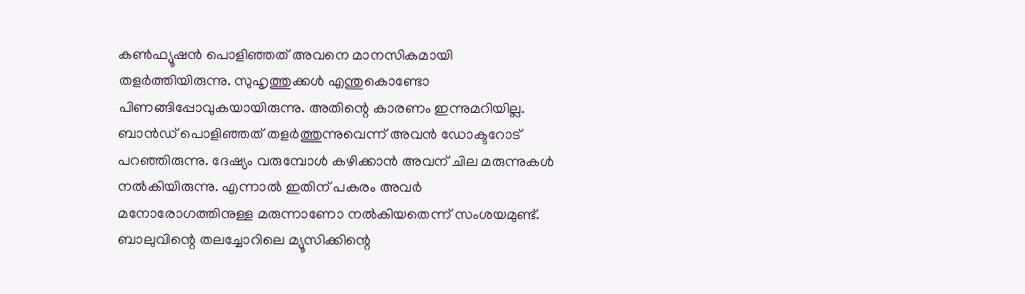കണ്‍ഫ്യൂഷന്‍ പൊളിഞ്ഞത് അവനെ മാനസികമായി തളര്‍ത്തിയിരുന്നു. സുഹൃത്തുക്കള്‍ എന്തുകൊണ്ടോ പിണങ്ങിപ്പോവുകയായിരുന്നു. അതിന്റെ കാരണം ഇന്നുമറിയില്ല. ബാന്‍ഡ് പൊളിഞ്ഞത് തളര്‍ത്തുന്നുവെന്ന് അവന്‍ ഡോക്ടറോട് പറഞ്ഞിരുന്നു. ദേഷ്യം വരുമ്പോള്‍ കഴിക്കാന്‍ അവന് ചില മരുന്നുകള്‍ നല്‍കിയിരുന്നു. എന്നാല്‍ ഇതിന് പകരം അവര്‍ മനോരോഗത്തിനുള്ള മരുന്നാണോ നല്‍കിയതെന്ന് സംശയമുണ്ട്. ബാലുവിന്റെ തലച്ചോറിലെ മ്യൂസിക്കിന്റെ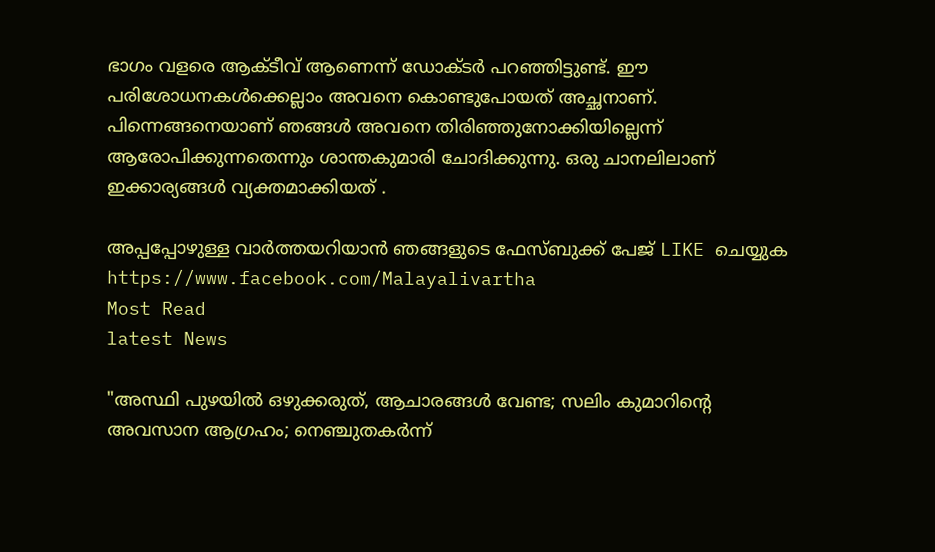ഭാഗം വളരെ ആക്ടീവ് ആണെന്ന് ഡോക്ടര്‍ പറഞ്ഞിട്ടുണ്ട്. ഈ പരിശോധനകള്‍ക്കെല്ലാം അവനെ കൊണ്ടുപോയത് അച്ഛനാണ്. പിന്നെങ്ങനെയാണ് ഞങ്ങള്‍ അവനെ തിരിഞ്ഞുനോക്കിയില്ലെന്ന് ആരോപിക്കുന്നതെന്നും ശാന്തകുമാരി ചോദിക്കുന്നു. ഒരു ചാനലിലാണ് ഇക്കാര്യങ്ങൾ വ്യക്തമാക്കിയത് .

അപ്പപ്പോഴുള്ള വാര്‍ത്തയറിയാന്‍ ഞങ്ങളുടെ ഫേസ്‌ബുക്ക്‌ പേജ് LIKE ചെയ്യുക
https://www.facebook.com/Malayalivartha
Most Read
latest News

"അസ്ഥി പുഴയിൽ ഒഴുക്കരുത്, ആചാരങ്ങൾ വേണ്ട; സലിം കുമാറിന്റെ അവസാന ആഗ്രഹം; നെഞ്ചുതകർന്ന്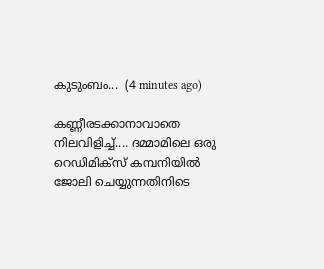കുടുംബം...  (4 minutes ago)

കണ്ണീരടക്കാനാവാതെ നിലവിളിച്ച്.... ദമ്മാമിലെ ഒരു റെഡിമിക്സ് കമ്പനിയിൽ ജോലി ചെയ്യുന്നതിനിടെ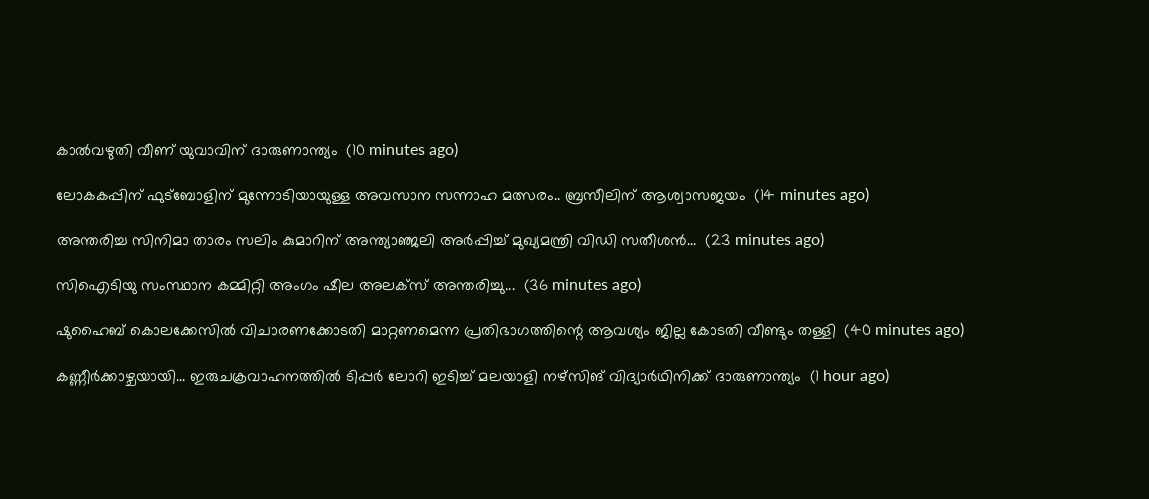കാൽവഴുതി വീണ് യുവാവിന് ദാരുണാന്ത്യം  (10 minutes ago)

ലോകകപ്പിന് ഫുട്‌ബോളിന് മുന്നോടിയായുള്ള അവസാന സന്നാഹ മത്സരം.. ബ്രസീലിന് ആശ്വാസജയം  (14 minutes ago)

അന്തരിച്ച സിനിമാ താരം സലിം കുമാറിന് അന്ത്യാഞ്ജലി അർപ്പിച്ച് മുഖ്യമന്ത്രി വിഡി സതീശൻ...  (23 minutes ago)

സിഐടിയു സംസ്ഥാന കമ്മിറ്റി അംഗം ഷീല അലക്സ് അന്തരിച്ചു...  (36 minutes ago)

ഷുഹൈബ് കൊലക്കേസില്‍ വിചാരണക്കോടതി മാറ്റണമെന്ന പ്രതിഭാഗത്തിന്റെ ആവശ്യം ജില്ല കോടതി വീണ്ടും തള്ളി  (40 minutes ago)

കണ്ണീർക്കാഴ്ചയായി... ഇരുചക്രവാഹനത്തിൽ ടിപ്പർ ലോറി ഇടിച്ച് മലയാളി നഴ്സിങ് വിദ്യാർഥിനിക്ക് ദാരുണാന്ത്യം  (1 hour ago)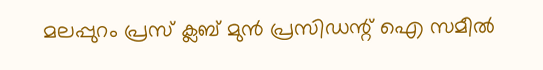മലപ്പുറം പ്രസ് ക്ലബ് മുന്‍ പ്രസിഡന്റ് ഐ സമീല്‍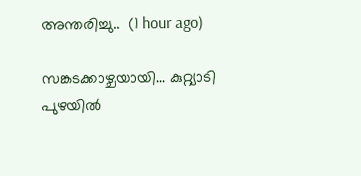അന്തരിച്ചു..  (1 hour ago)

സങ്കടക്കാഴ്ചയായി... കുറ്റ്യാടി പുഴയിൽ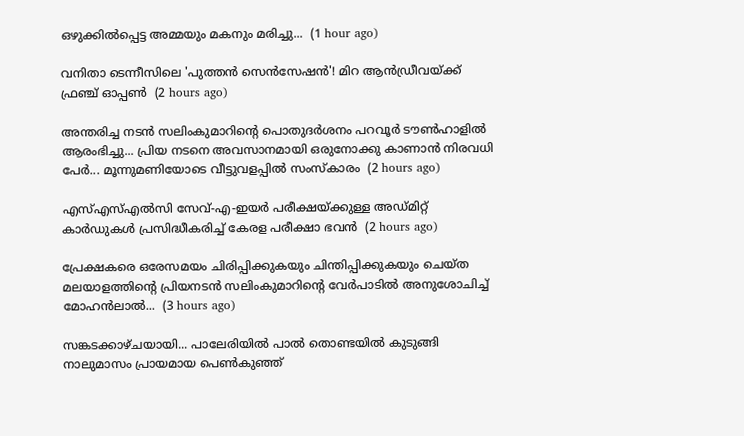ഒഴുക്കിൽപ്പെട്ട അമ്മയും മകനും മരിച്ചു...  (1 hour ago)

വനിതാ ടെന്നീസിലെ 'പുത്തന്‍ സെന്‍സേഷന്‍'! മിറ ആന്‍ഡ്രീവയ്ക്ക് ഫ്രഞ്ച് ഓപ്പണ്‍  (2 hours ago)

അന്തരിച്ച നടൻ സലിംകുമാറിൻ്റെ പൊതുദർശനം പറവൂർ ടൗൺഹാളിൽ ആരംഭിച്ചു... പ്രിയ നടനെ അവസാനമായി ഒരുനോക്കു കാണാൻ നിരവധി പേർ... മൂന്നുമണിയോടെ വീട്ടുവളപ്പിൽ സംസ്കാരം  (2 hours ago)

എസ്എസ്എൽസി സേവ്-എ-ഇയർ പരീക്ഷയ്ക്കുള്ള അഡ്മിറ്റ് കാർഡുകൾ പ്രസിദ്ധീകരിച്ച് കേരള പരീക്ഷാ ഭവൻ  (2 hours ago)

പ്രേക്ഷകരെ ഒരേസമയം ചിരിപ്പിക്കുകയും ചിന്തിപ്പിക്കുകയും ചെയ്ത മലയാളത്തിന്റെ പ്രിയനടൻ സലിംകുമാറിന്റെ വേർപാടിൽ അനുശോചിച്ച് മോഹൻലാൽ...  (3 hours ago)

സങ്കടക്കാഴ്ചയായി... പാലേരിയിൽ പാൽ തൊണ്ടയിൽ കുടുങ്ങി നാലുമാസം പ്രായമായ പെൺകുഞ്ഞ്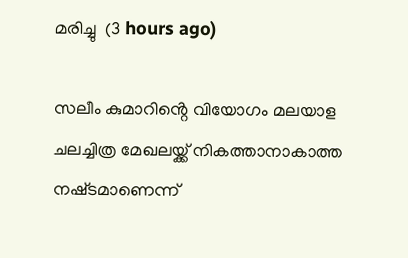മരിച്ചു  (3 hours ago)

സലീം കുമാറിൻ്റെ വിയോഗം മലയാള ചലച്ചിത്ര മേഖലയ്ക്ക് നികത്താനാകാത്ത നഷ്‌ടമാണെന്ന്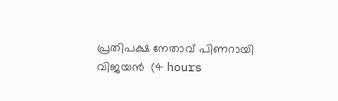പ്രതിപക്ഷ നേതാവ് പിണറായി വിജയൻ  (4 hours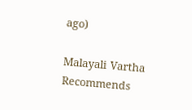ago)

Malayali Vartha Recommends